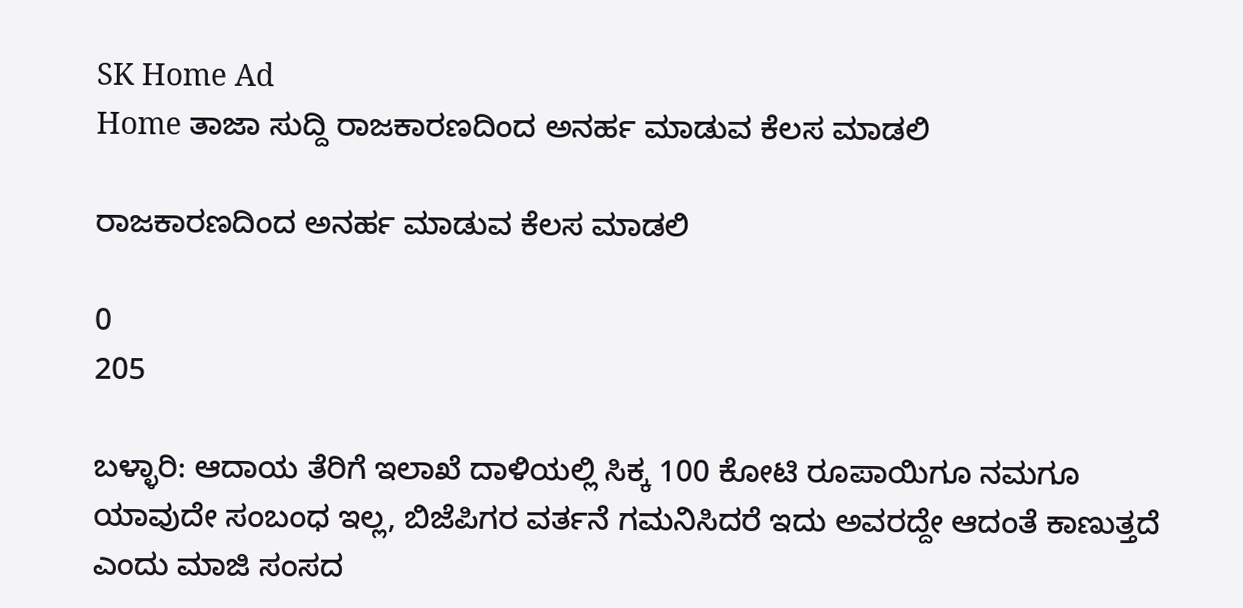SK Home Ad
Home ತಾಜಾ ಸುದ್ದಿ ರಾಜಕಾರಣದಿಂದ ಅನರ್ಹ ಮಾಡುವ ಕೆಲಸ ಮಾಡಲಿ

ರಾಜಕಾರಣದಿಂದ ಅನರ್ಹ ಮಾಡುವ ಕೆಲಸ ಮಾಡಲಿ

0
205

ಬಳ್ಳಾರಿ: ಆದಾಯ ತೆರಿಗೆ ಇಲಾಖೆ ದಾಳಿಯಲ್ಲಿ ಸಿಕ್ಕ 100 ಕೋಟಿ ರೂಪಾಯಿಗೂ ನಮಗೂ ಯಾವುದೇ ಸಂಬಂಧ ಇಲ್ಲ, ಬಿಜೆಪಿಗರ ವರ್ತನೆ ಗಮನಿಸಿದರೆ ಇದು ಅವರದ್ದೇ ಆದಂತೆ ಕಾಣುತ್ತದೆ ಎಂದು ಮಾಜಿ ಸಂಸದ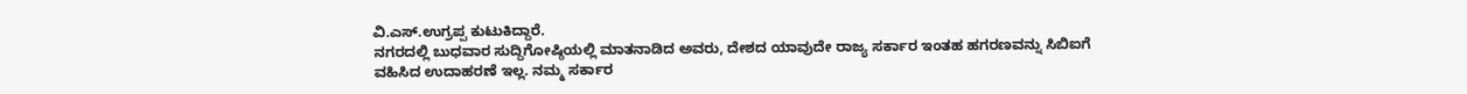ವಿ.ಎಸ್.ಉಗ್ರಪ್ಪ ಕುಟುಕಿದ್ದಾರೆ.
ನಗರದಲ್ಲಿ ಬುಧವಾರ ಸುದ್ದಿಗೋಷ್ಠಿಯಲ್ಲಿ ಮಾತನಾಡಿದ ಅವರು, ದೇಶದ ಯಾವುದೇ ರಾಜ್ಯ ಸರ್ಕಾರ ಇಂತಹ ಹಗರಣವನ್ನು ಸಿಬಿಐಗೆ ವಹಿಸಿದ ಉದಾಹರಣೆ ಇಲ್ಲ. ನಮ್ಮ ಸರ್ಕಾರ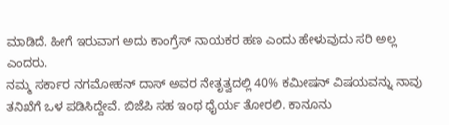ಮಾಡಿದೆ. ಹೀಗೆ ಇರುವಾಗ ಅದು ಕಾಂಗ್ರೆಸ್ ನಾಯಕರ ಹಣ ಎಂದು ಹೇಳುವುದು ಸರಿ ಅಲ್ಲ ಎಂದರು.
ನಮ್ಮ ಸರ್ಕಾರ ನಗಮೋಹನ್ ದಾಸ್ ಅವರ ನೇತೃತ್ವದಲ್ಲಿ 40% ಕಮೀಷನ್ ವಿಷಯವನ್ನು ನಾವು ತನಿಖೆಗೆ ಒಳ ಪಡಿಸಿದ್ದೇವೆ. ಬಿಜೆಪಿ ಸಹ ಇಂಥ ಧೈರ್ಯ ತೋರಲಿ. ಕಾನೂನು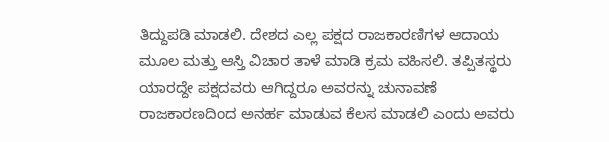ತಿದ್ದುಪಡಿ ಮಾಡಲಿ. ದೇಶದ ಎಲ್ಲ ಪಕ್ಷದ ರಾಜಕಾರಣಿಗಳ ಆದಾಯ ಮೂಲ ಮತ್ತು ಆಸ್ತಿ ವಿಚಾರ ತಾಳೆ ಮಾಡಿ ಕ್ರಮ ವಹಿಸಲಿ. ತಪ್ಪಿತಸ್ಥರು ಯಾರದ್ದೇ ಪಕ್ಷದವರು ಆಗಿದ್ದರೂ ಅವರನ್ನು ಚುನಾವಣೆ ರಾಜಕಾರಣದಿಂದ ಅನರ್ಹ ಮಾಡುವ ಕೆಲಸ ಮಾಡಲಿ ಎಂದು ಅವರು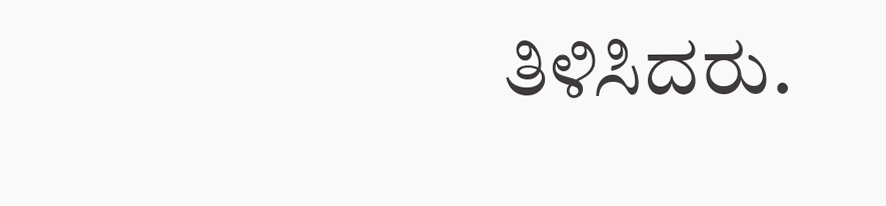ತಿಳಿಸಿದರು.